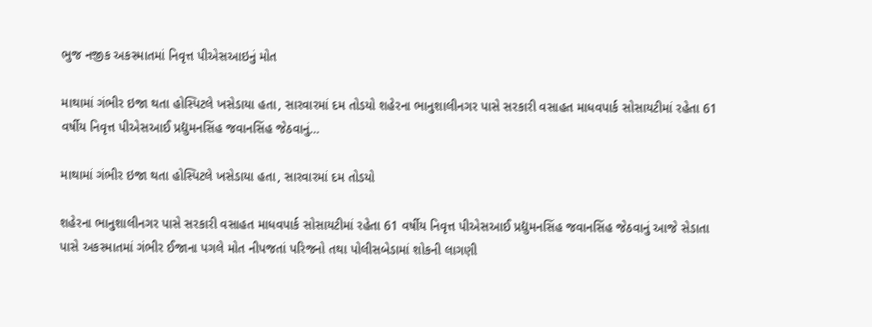ભુજ નજીક અકસ્માતમાં નિવૃત્ત પીએસઆઇનું મોત

માથામાં ગંભીર ઇજા થતા હોસ્પિટલે ખસેડાયા હતા, સારવારમાં દમ તોડયો શહેરના ભાનુશાલીનગર પાસે સરકારી વસાહત માધવપાર્ક સોસાયટીમાં રહેતા 61 વર્ષીય નિવૃત્ત પીએસઆઈ પ્રદ્યુમનસિંહ જવાનસિંહ જેઠવાનું…

માથામાં ગંભીર ઇજા થતા હોસ્પિટલે ખસેડાયા હતા, સારવારમાં દમ તોડયો

શહેરના ભાનુશાલીનગર પાસે સરકારી વસાહત માધવપાર્ક સોસાયટીમાં રહેતા 61 વર્ષીય નિવૃત્ત પીએસઆઈ પ્રદ્યુમનસિંહ જવાનસિંહ જેઠવાનું આજે સેડાતા પાસે અકસ્માતમાં ગંભીર ઈજાના પગલે મોત નીપજતાં પરિજનો તથા પોલીસબેડામાં શોકની લાગણી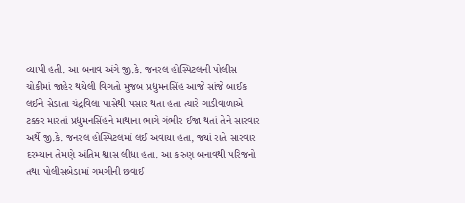વ્યાપી હતી. આ બનાવ અંગે જી.કે. જનરલ હોસ્પિટલની પોલીસ ચોકીમાં જાહેર થયેલી વિગતો મુજબ પ્રદ્યુમનસિંહ આજે સાંજે બાઈક લઈને સેડાતા ચંદ્રવિલા પાસેથી પસાર થતા હતા ત્યારે ગાડીવાળાએ ટક્કર મારતાં પ્રદ્યુમનસિંહને માથાના ભાગે ગંભીર ઈજા થતાં તેને સારવાર અર્થે જી.કે. જનરલ હોસ્પિટલમાં લઈ અવાયા હતા, જ્યાં રાતે સારવાર દરમ્યાન તેમણે અંતિમ શ્વાસ લીધા હતા. આ કરુણ બનાવથી પરિજનો તથા પોલીસબેડામાં ગમગીની છવાઈ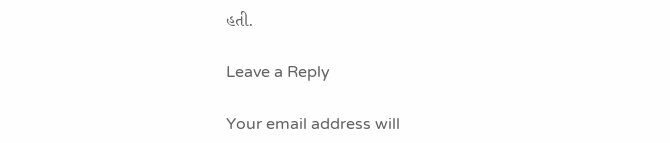હતી.

Leave a Reply

Your email address will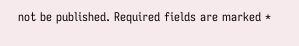not be published. Required fields are marked *